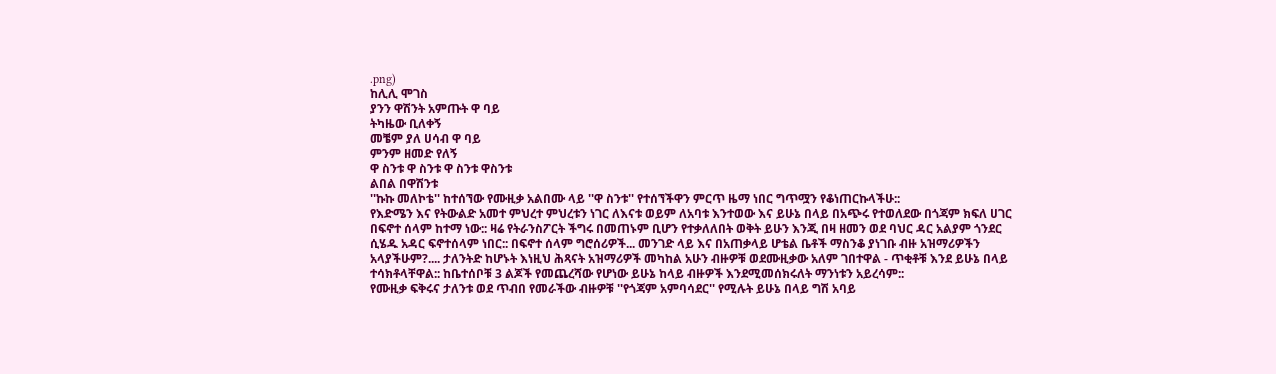.png)
ከሊሊ ሞገስ
ያንን ዋሽንት አምጡት ዋ ባይ
ትካዜው ቢለቀኝ
መቼም ያለ ሀሳብ ዋ ባይ
ምንም ዘመድ የለኝ
ዋ ስንቱ ዋ ስንቱ ዋ ስንቱ ዋስንቱ
ልበል በዋሽንቱ
''ኩኩ መለኮቴ'' ከተሰኘው የሙዚቃ አልበሙ ላይ ''ዋ ስንቱ'' የተሰኘችዋን ምርጥ ዜማ ነበር ግጥሟን የቆነጠርኩላችሁ::
የእድሜን እና የትውልድ አመተ ምህረተ ምህረቱን ነገር ለእናቱ ወይም ለአባቱ እንተወው እና ይሁኔ በላይ በአጭሩ የተወለደው በጎጃም ክፍለ ሀገር በፍኖተ ሰላም ከተማ ነው:: ዛሬ የትራንስፖርት ችግሩ በመጠኑም ቢሆን የተቃለለበት ወቅት ይሁን እንጂ በዛ ዘመን ወደ ባህር ዳር አልያም ጎንደር ሲሄዱ አዳር ፍኖተሰላም ነበር:: በፍኖተ ሰላም ግሮሰሪዎች... መንገድ ላይ እና በአጠቃላይ ሆቴል ቤቶች ማስንቆ ያነገቡ ብዙ አዝማሪዎችን አላያችሁም?.... ታለንትድ ከሆኑት እነዚህ ሕጻናት አዝማሪዎች መካከል አሁን ብዙዎቹ ወደሙዚቃው አለም ገበተዋል - ጥቂቶቹ እንደ ይሁኔ በላይ ተሳክቶላቸዋል:: ከቤተሰቦቹ 3 ልጆች የመጨረሻው የሆነው ይሁኔ ከላይ ብዙዎች እንደሚመሰክሩለት ማንነቱን አይረሳም::
የሙዚቃ ፍቅሩና ታለንቱ ወደ ጥብበ የመራችው ብዙዎቹ ''የጎጃም አምባሳደር'' የሚሉት ይሁኔ በላይ ግሽ አባይ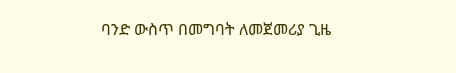ባንድ ውስጥ በመግባት ለመጀመሪያ ጊዜ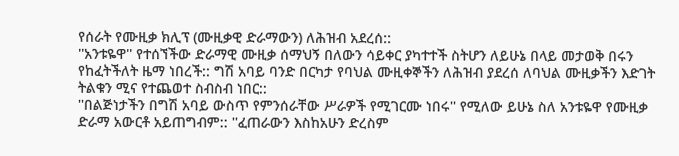የሰራት የሙዚቃ ክሊፕ (ሙዚቃዊ ድራማውን) ለሕዝብ አደረሰ::
''አንቱዬዋ'' የተሰኘችው ድራማዊ ሙዚቃ ሰማህኝ በለውን ሳይቀር ያካተተች ስትሆን ለይሁኔ በላይ መታወቅ በሩን የከፈትችለት ዜማ ነበረች:: ግሽ አባይ ባንድ በርካታ የባህል ሙዚቀኞችን ለሕዝብ ያደረሰ ለባህል ሙዚቃችን እድገት ትልቁን ሚና የተጨወተ ስብስብ ነበር::
''በልጅነታችን በግሽ አባይ ውስጥ የምንሰራቸው ሥራዎች የሚገርሙ ነበሩ'' የሚለው ይሁኔ ስለ አንቱዬዋ የሙዚቃ ድራማ አውርቶ አይጠግብም:: ''ፈጠራውን እስከአሁን ድረስም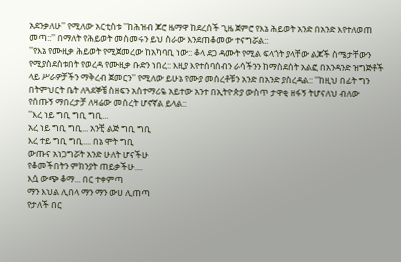አደንቃለሁ'' የሚለው አርቲስቱ ''ከሕዝብ ጆሮ ዜማዋ ከደረሰች ጊዜ ጀምሮ የእኔ ሕይወት አንድ በአንድ እየተለወጠ መጣ::'' በማለት የሕይወት መስመሩን ይህ ስራው እንደጠቆመው ተናግሯል::
''የእኔ የሙዚቃ ሕይወት የሚጀመረው ከአካባቢ ነው:: ቆላ ደጋ ዳሙት የሚል ፍላጎት ያላቸው ልጆች ስሜታቸውን የሚያስደስቱበት የወረዳ የሙዚቃ ቡድን ነበረ:: እዚያ እየተሰባሰብን ራሳችንን ከማስደሰት አልፎ በአንዳንድ ዝግጅቶች ላይ ሥራዎቻችን ማቅረብ ጀመርን'' የሚለው ይሁኔ የሙያ መሰረቶቹን አንድ በአንድ ያስረዳል:: ''ከዚህ በፊት ግን በትምህርት ቤት ለጓደኞቼ ስዘፍን አስተማሪዬ አይተው አንተ በኢትዮጵያ ውስጥ ታዋቂ ዘፋኝ ትሆናለህ ብለው የሰጡኝ ማበረታቻ ለዛሬው መሰረት ሆኖኛል ይላል::
''እረ ነይ ግቢ ግቢ ግቢ...
አረ ነይ ግቢ ግቢ... አንቺ ልጅ ግቢ ግቢ
እረ ተይ ግቢ ግቢ.... በኔ ሞት ግቢ
ውጡና አነጋግሯት አንድ ሁለት ሆናችሁ
የቆመችበትን ምክንያት ጠይቃችሁ....
እሷ ውጭ ቆማ... በር ተቀምጣ
ማን እህል ሊበላ ማን ማን ውሀ ሊጠጣ
የታለች በር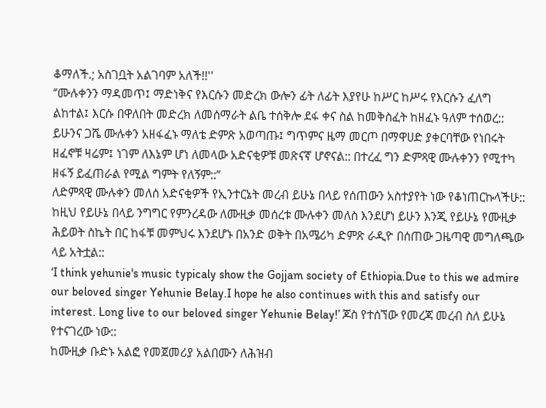ቆማለች.; አስገቧት አልገባም አለች!!''
‘’ሙሉቀንን ማዳመጥ፤ ማድነቅና የእርሱን መድረክ ውሎን ፊት ለፊት እያየሁ ከሥር ከሥሩ የእርሱን ፈለግ ልከተል፤ እርሱ በዋለበት መድረክ ለመሰማራት ልቤ ተሰቅሎ ደፋ ቀና ስል ከመቅስፈት ከዘፈኑ ዓለም ተሰወረ:: ይሁንና ጋሼ ሙሉቀን አዘፋፈኑ ማለቴ ድምጽ አወጣጡ፤ ግጥምና ዜማ መርጦ በማዋሀድ ያቀርባቸው የነበሩት ዘፈኖቹ ዛሬም፤ ነገም ለእኔም ሆነ ለመላው አድናቂዎቹ መጽናኛ ሆኖናል:: በተረፈ ግን ድምጻዊ ሙሉቀንን የሚተካ ዘፋኝ ይፈጠራል የሚል ግምት የለኝም::’’
ለድምጻዊ ሙሉቀን መለሰ አድናቂዎች የኢንተርኔት መረብ ይሁኔ በላይ የሰጠውን አስተያየት ነው የቆነጠርኩላችሁ:: ከዚህ የይሁኔ በላይ ንግግር የምንረዳው ለሙዚቃ መሰረቱ ሙሉቀን መለስ እንደሆነ ይሁን እንጂ የይሁኔ የሙዚቃ ሕይወት ስኬት በር ከፋቹ መምህሩ እንደሆኑ በአንድ ወቅት በአሜሪካ ድምጽ ራዲዮ በሰጠው ጋዜጣዊ መግለጫው ላይ አትቷል::
‘I think yehunie's music typicaly show the Gojjam society of Ethiopia.Due to this we admire our beloved singer Yehunie Belay.I hope he also continues with this and satisfy our interest. Long live to our beloved singer Yehunie Belay!’ ጆስ የተሰኘው የመረጃ መረብ ስለ ይሁኔ የተናገረው ነው::
ከሙዚቃ ቡድኑ አልፎ የመጀመሪያ አልበሙን ለሕዝብ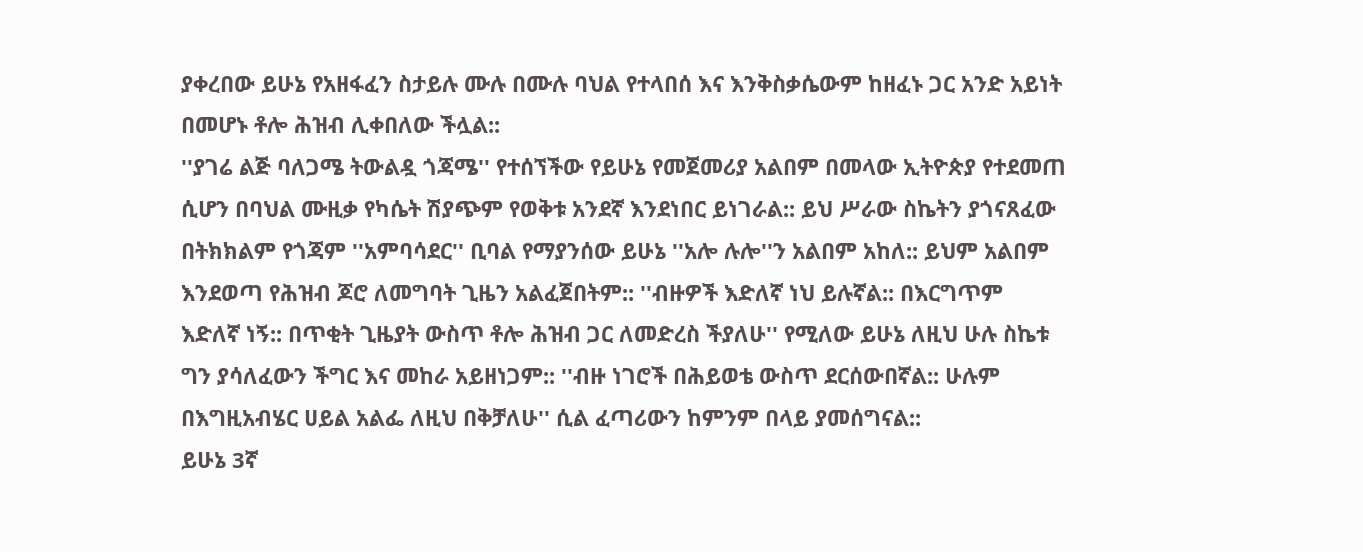ያቀረበው ይሁኔ የአዘፋፈን ስታይሉ ሙሉ በሙሉ ባህል የተላበሰ እና እንቅስቃሴውም ከዘፈኑ ጋር አንድ አይነት በመሆኑ ቶሎ ሕዝብ ሊቀበለው ችሏል::
''ያገሬ ልጅ ባለጋሜ ትውልዷ ጎጃሜ'' የተሰኘችው የይሁኔ የመጀመሪያ አልበም በመላው ኢትዮጵያ የተደመጠ ሲሆን በባህል ሙዚቃ የካሴት ሽያጭም የወቅቱ አንደኛ እንደነበር ይነገራል:: ይህ ሥራው ስኬትን ያጎናጸፈው በትክክልም የጎጃም ''አምባሳደር'' ቢባል የማያንሰው ይሁኔ ''አሎ ሉሎ''ን አልበም አከለ:: ይህም አልበም እንደወጣ የሕዝብ ጆሮ ለመግባት ጊዜን አልፈጀበትም:: ''ብዙዎች እድለኛ ነህ ይሉኛል:: በእርግጥም እድለኛ ነኝ:: በጥቂት ጊዜያት ውስጥ ቶሎ ሕዝብ ጋር ለመድረስ ችያለሁ'' የሚለው ይሁኔ ለዚህ ሁሉ ስኬቱ ግን ያሳለፈውን ችግር እና መከራ አይዘነጋም:: ''ብዙ ነገሮች በሕይወቴ ውስጥ ደርሰውበኛል:: ሁሉም በእግዚአብሄር ሀይል አልፌ ለዚህ በቅቻለሁ'' ሲል ፈጣሪውን ከምንም በላይ ያመሰግናል::
ይሁኔ 3ኛ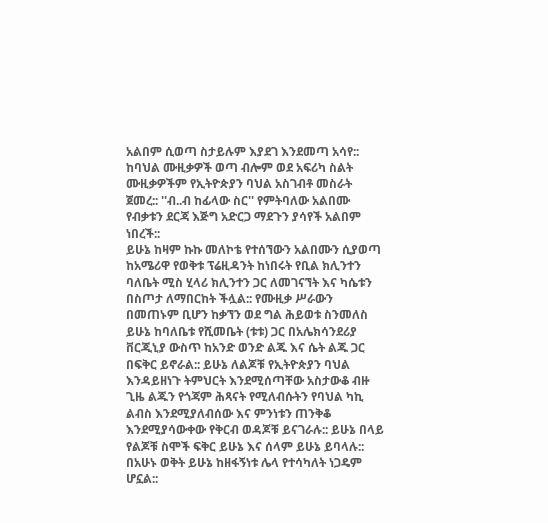አልበም ሲወጣ ስታይሉም እያደገ እንደመጣ አሳየ:: ከባህል ሙዚቃዎች ወጣ ብሎም ወደ አፍሪካ ስልት ሙዚቃዎችም የኢትዮጵያን ባህል አስገብቶ መስራት ጀመረ:: ''ብ..ብ ከፊላው ስር'' የምትባለው አልበሙ የብቃቱን ደርጃ እጅግ አድርጋ ማደጉን ያሳየች አልበም ነበረች::
ይሁኔ ከዛም ኩኩ መለኮቴ የተሰኘውን አልበሙን ሲያወጣ ከአሜሪዋ የወቅቱ ፕሬዚዳንት ከነበሩት የቢል ክሊንተን ባለቤት ሚስ ሂላሪ ክሊንተን ጋር ለመገናኘት እና ካሴቱን በስጦታ ለማበርከት ችሏል:: የሙዚቃ ሥራውን በመጠኑም ቢሆን ከቃኘን ወደ ግል ሕይወቱ ስንመለስ ይሁኔ ከባለቤቱ የሺመቤት (ቱቱ) ጋር በአሌክሳንደሪያ ቨርጂኒያ ውስጥ ከአንድ ወንድ ልጁ እና ሴት ልጁ ጋር በፍቅር ይኖራል:: ይሁኔ ለልጆቹ የኢትዮጵያን ባህል እንዳይዘነጉ ትምህርት እንደሚሰጣቸው አስታውቆ ብዙ ጊዜ ልጁን የጎጃም ሕጻናት የሚለብሱትን የባህል ካኪ ልብስ እንደሚያለብሰው እና ምንነቱን ጠንቅቆ እንደሚያሳውቀው የቅርብ ወዳጆቹ ይናገራሉ:: ይሁኔ በላይ የልጆቹ ስሞች ፍቅር ይሁኔ እና ሰላም ይሁኔ ይባላሉ:: በአሁኑ ወቅት ይሁኔ ከዘፋኝነቱ ሌላ የተሳካለት ነጋዴም ሆኗል::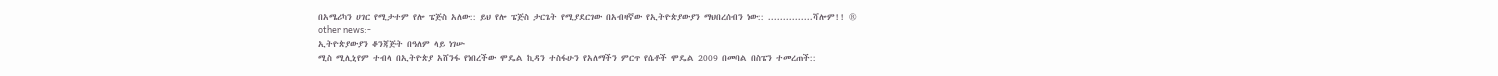በአሜሪካን ሀገር የሚታተም የሎ ፔጅስ አለው:: ይህ የሎ ፔጅስ ታርጌት የሚያደርገው በአብዛኛው የኢትዮጵያውያን ማህበረሰብን ነው:: ...............ሻሎም!! ®
other news:-
ኢትዮጵያውያን ቆንጃጅት በዓለም ላይ ነገሡ
ሚስ ሚሊኒየም ተብላ በኢትዮጵያ አሸንፋ የነበረችው ሞዴል ኪዳን ተስፋሁን የአለማችን ምርጥ የሴቶች ሞዴል 2009 በመባል በስፔን ተመረጠች::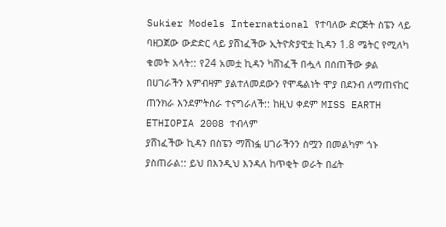Sukier Models International የተባለው ድርጅት ስፔን ላይ ባዘጋጀው ውድድር ላይ ያሸነፈችው ኢትዮጵያዊቷ ኪዳን 1.8 ሜትር የሚለካ ቁመት አላት:: የ24 አመቷ ኪዳን ካሸነፈች በሗላ በሰጠችው ቃል በሀገራችን እምብዛም ያልተለመደውን የሞዴልነት ሞያ በደንብ ለማጠናከር ጠንክራ እንደምትሰራ ተናግራለች:: ከዚህ ቀደም MISS EARTH ETHIOPIA 2008 ተብላም
ያሸነፈችው ኪዳን በስፔን ማሸነፏ ሀገራችንን ስሟን በመልካም ጎኑ ያስጠራል:: ይህ በእንዲህ እንዳለ ከጥቂት ወራት በፊት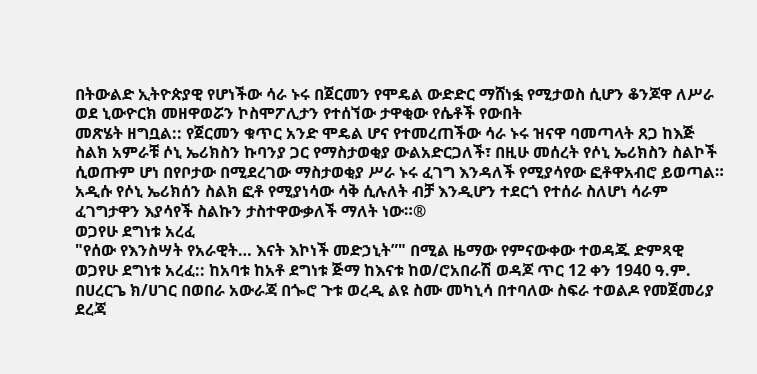በትውልድ ኢትዮጵያዊ የሆነችው ሳራ ኑሩ በጀርመን የሞዴል ውድድር ማሸነፏ የሚታወስ ሲሆን ቆንጆዋ ለሥራ ወደ ኒውዮርክ መዘዋወሯን ኮስሞፖሊታን የተሰኘው ታዋቂው የሴቶች የውበት
መጽሄት ዘግቧል:: የጀርመን ቁጥር አንድ ሞዴል ሆና የተመረጠችው ሳራ ኑሩ ዝናዋ ባመጣላት ጸጋ ከእጅ ስልክ አምራቹ ሶኒ ኤሪክስን ኩባንያ ጋር የማስታወቂያ ውልአድርጋለች፣ በዚሁ መሰረት የሶኒ ኤሪክስን ስልኮች ሲወጡም ሆነ በየቦታው በሚደረገው ማስታወቂያ ሥራ ኑሩ ፈገግ እንዳለች የሚያሳየው ፎቶዋአብሮ ይወጣል። አዲሱ የሶኒ ኤሪክሰን ስልክ ፎቶ የሚያነሳው ሳቅ ሲሉለት ብቻ እንዲሆን ተደርጎ የተሰራ ስለሆነ ሳራም ፈገግታዋን እያሳየች ስልኩን ታስተዋውቃለች ማለት ነው።®
ወጋየሁ ደግነቱ አረፈ
"የሰው የእንስሣት የአራዊት… እናት እኮነች መድኃኒት”" በሚል ዜማው የምናውቀው ተወዳጁ ድምጻዊ ወጋየሁ ደግነቱ አረፈ:: ከአባቱ ከአቶ ደግነቱ ጅማ ከእናቱ ከወ/ሮአበራሽ ወዳጆ ጥር 12 ቀን 1940 ዓ.ም. በሀረርጌ ክ/ሀገር በወበራ አውራጃ በጐሮ ጉቱ ወረዲ ልዩ ስሙ መካኒሳ በተባለው ስፍራ ተወልዶ የመጀመሪያ ደረጃ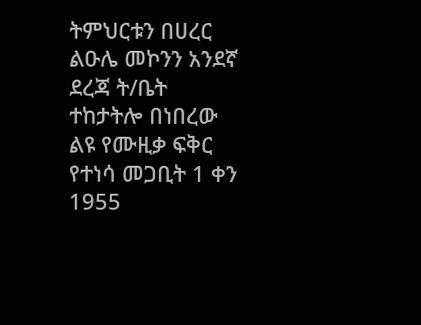ትምህርቱን በሀረር ልዑሌ መኮንን አንደኛ ደረጃ ት/ቤት ተከታትሎ በነበረው ልዩ የሙዚቃ ፍቅር የተነሳ መጋቢት 1 ቀን 1955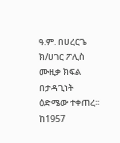ዓ.ም. በሀረርጌ ክ/ሀገር ፖሊስ ሙዚቃ ክፍል በታዳጊነት ዕድሜው ተቀጠረ፡፡ ከ1957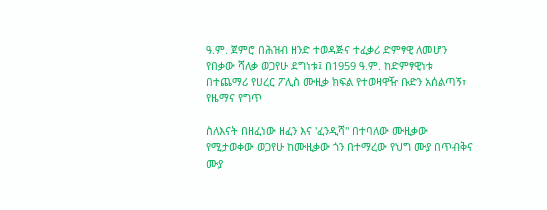ዓ.ም. ጀምሮ በሕዝብ ዘንድ ተወዳጅና ተፈቃሪ ድምፃዊ ለመሆን የበቃው ሻለቃ ወጋየሁ ደግነቱ፤ በ1959 ዓ.ም. ከድምፃዊነቱ በተጨማሪ የሀረር ፖሊስ ሙዚቃ ክፍል የተወዛዋዥ ቡድን አሰልጣኝ፣ የዜማና የግጥ

ስለእናት በዘፈነው ዘፈን እና 'ፈንዲሻ" በተባለው ሙዚቃው የሚታወቀው ወጋየሁ ከሙዚቃው ጎን በተማረው የህግ ሙያ በጥብቅና ሙያ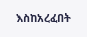እስከአረፈበት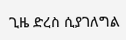ጊዜ ድረስ ሲያገለግል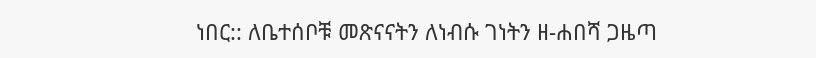ነበር:: ለቤተሰቦቹ መጽናናትን ለነብሱ ገነትን ዘ-ሐበሻ ጋዜጣ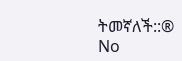ትመኛለች::®
No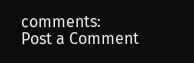comments:
Post a Comment